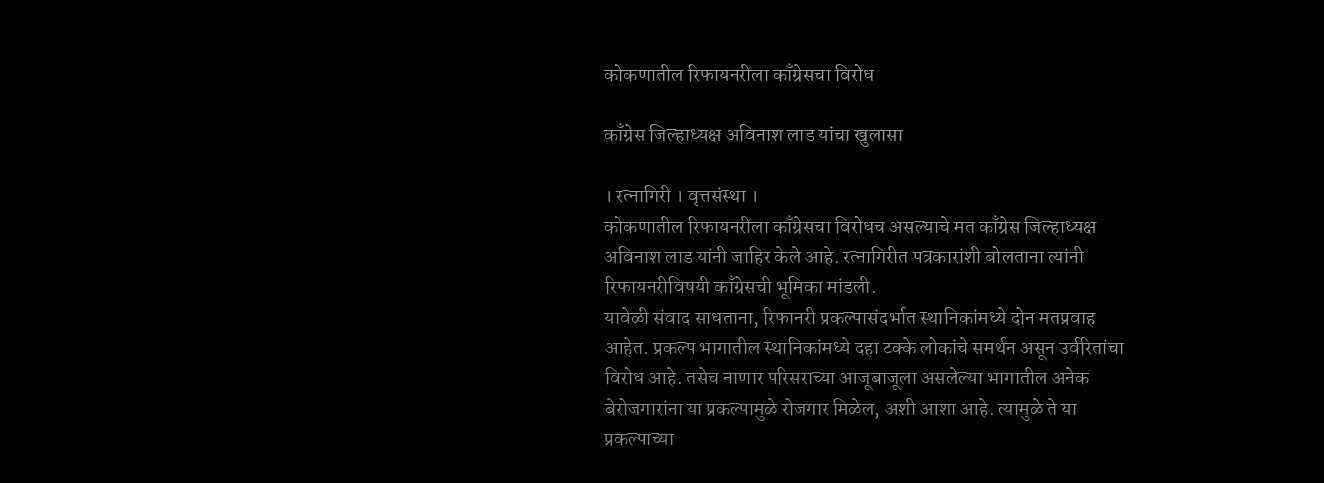कोकणातील रिफायनरीला काँग्रेसचा विरोध

काँग्रेस जिल्हाध्यक्ष अविनाश लाड यांचा खुलासा

। रत्नागिरी । वृत्तसंस्था ।
कोकणातील रिफायनरीला काँग्रेसचा विरोधच असल्याचे मत काँग्रेस जिल्हाध्यक्ष अविनाश लाड यांनी जाहिर केले आहे. रत्नागिरीत पत्रकारांशी बोलताना त्यांनी रिफायनरीविषयी काँग्रेसची भूमिका मांडली.
यावेळी संवाद साधताना, रिफानरी प्रकल्पासंदर्भात स्थानिकांमध्ये दोन मतप्रवाह आहेत. प्रकल्प भागातील स्थानिकांमध्ये दहा टक्के लोकांचे समर्थन असून उर्वरितांचा विरोध आहे. तसेच नाणार परिसराच्या आजूबाजूला असलेल्या भागातील अनेक बेरोजगारांना या प्रकल्पामुळे रोजगार मिळेल, अशी आशा आहे. त्यामुळे ते या प्रकल्पाच्या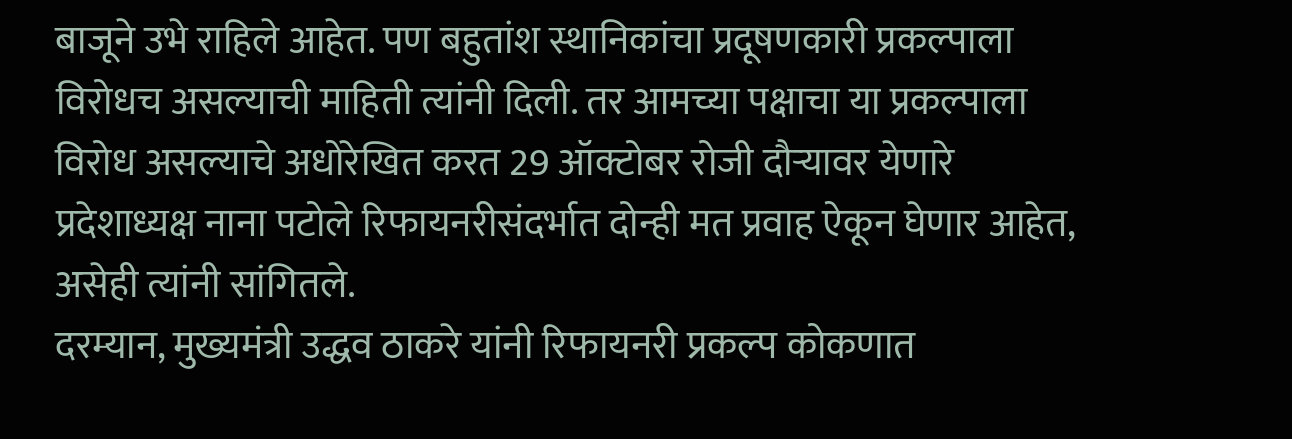बाजूने उभे राहिले आहेत. पण बहुतांश स्थानिकांचा प्रदूषणकारी प्रकल्पाला विरोधच असल्याची माहिती त्यांनी दिली. तर आमच्या पक्षाचा या प्रकल्पाला विरोध असल्याचे अधोरेखित करत 29 ऑक्टोबर रोजी दौर्‍यावर येणारे प्रदेशाध्यक्ष नाना पटोले रिफायनरीसंदर्भात दोन्ही मत प्रवाह ऐकून घेणार आहेत, असेही त्यांनी सांगितले.
दरम्यान, मुख्यमंत्री उद्धव ठाकरे यांनी रिफायनरी प्रकल्प कोकणात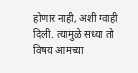होणार नाही, अशी ग्वाही दिली. त्यामुळे सध्या तो विषय आमच्या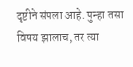दृष्टीने संपला आहे. पुन्हा तसा विषय झालाच, तर त्या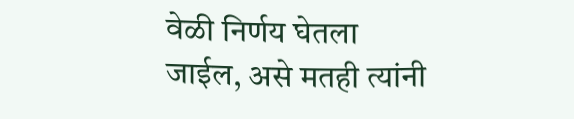वेळी निर्णय घेतला जाईल, असे मतही त्यांनी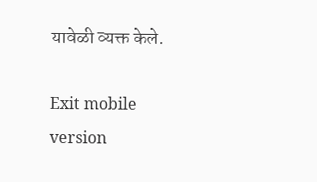यावेळी व्यक्त केले.

Exit mobile version